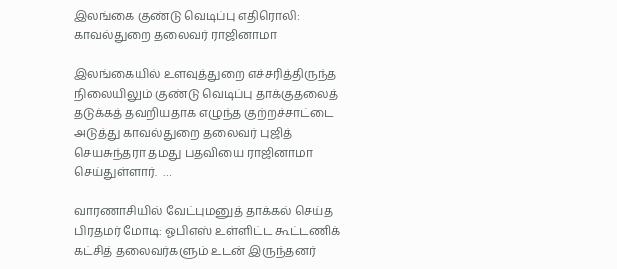இலங்கை குண்டு வெடிப்பு எதிரொலி: காவல்துறை தலைவர் ராஜினாமா

இலங்கையில் உளவுத்துறை எச்சரித்திருந்த நிலையிலும் குண்டு வெடிப்பு தாக்குதலைத் தடுக்கத் தவறியதாக எழுந்த குற்றச்சாட்டை அடுத்து காவல்துறை தலைவர் புஜித் செயசுந்தரா தமது பதவியை ராஜினாமா செய்துள்ளார்.  …

வாரணாசியில் வேட்புமனுத் தாக்கல் செய்த பிரதமர் மோடி: ஓபிஎஸ் உள்ளிட்ட கூட்டணிக் கட்சித் தலைவர்களும் உடன் இருந்தனர்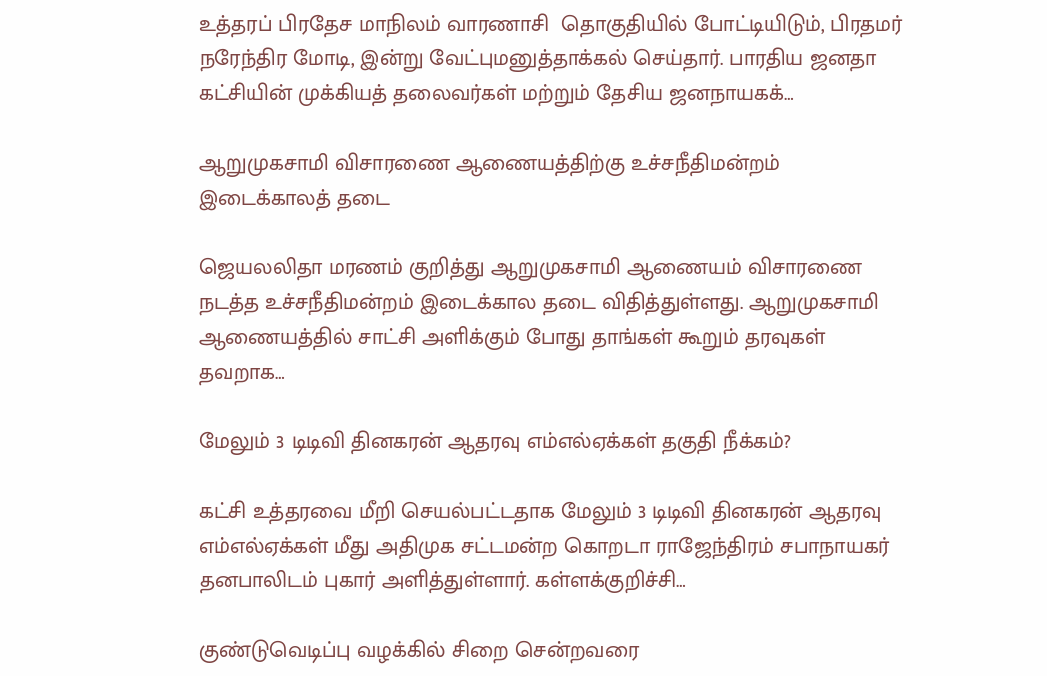உத்தரப் பிரதேச மாநிலம் வாரணாசி  தொகுதியில் போட்டியிடும், பிரதமர் நரேந்திர மோடி, இன்று வேட்புமனுத்தாக்கல் செய்தார். பாரதிய ஜனதா கட்சியின் முக்கியத் தலைவர்கள் மற்றும் தேசிய ஜனநாயகக்…

ஆறுமுகசாமி விசாரணை ஆணையத்திற்கு உச்சநீதிமன்றம் இடைக்காலத் தடை

ஜெயலலிதா மரணம் குறித்து ஆறுமுகசாமி ஆணையம் விசாரணை நடத்த உச்சநீதிமன்றம் இடைக்கால தடை விதித்துள்ளது. ஆறுமுகசாமி ஆணையத்தில் சாட்சி அளிக்கும் போது தாங்கள் கூறும் தரவுகள் தவறாக…

மேலும் 3 டிடிவி தினகரன் ஆதரவு எம்எல்ஏக்கள் தகுதி நீக்கம்?

கட்சி உத்தரவை மீறி செயல்பட்டதாக மேலும் 3 டிடிவி தினகரன் ஆதரவு எம்எல்ஏக்கள் மீது அதிமுக சட்டமன்ற கொறடா ராஜேந்திரம் சபாநாயகர் தனபாலிடம் புகார் அளித்துள்ளார். கள்ளக்குறிச்சி…

குண்டுவெடிப்பு வழக்கில் சிறை சென்றவரை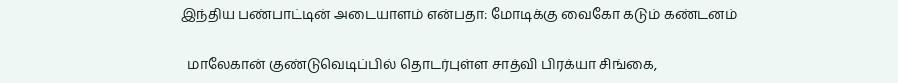இந்திய பண்பாட்டின் அடையாளம் என்பதா: மோடிக்கு வைகோ கடும் கண்டனம்

  மாலேகான் குண்டுவெடிப்பில் தொடர்புள்ள சாத்வி பிரக்யா சிங்கை,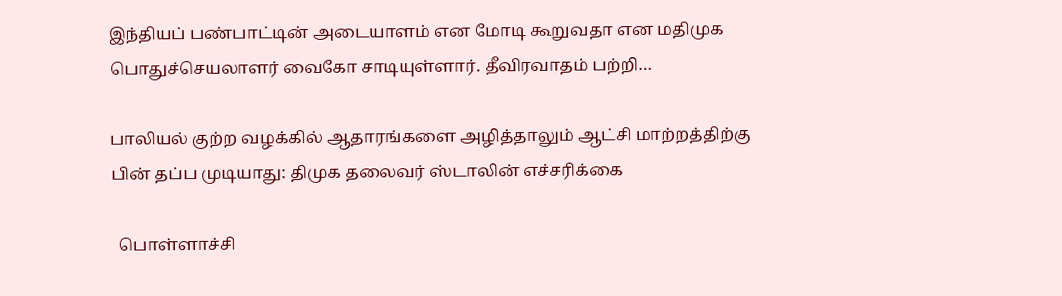இந்தியப் பண்பாட்டின் அடையாளம் என மோடி கூறுவதா என மதிமுக பொதுச்செயலாளர் வைகோ சாடியுள்ளார். தீவிரவாதம் பற்றி…

பாலியல் குற்ற வழக்கில் ஆதாரங்களை அழித்தாலும் ஆட்சி மாற்றத்திற்கு பின் தப்ப முடியாது: திமுக தலைவர் ஸ்டாலின் எச்சரிக்கை

  பொள்ளாச்சி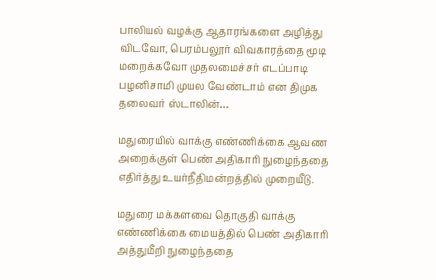பாலியல் வழக்கு ஆதாரங்களை அழித்து விடவோ, பெரம்பலூர் விவகாரத்தை மூடி மறைக்கவோ முதலமைச்சர் எடப்பாடி பழனிசாமி முயல வேண்டாம் என திமுக தலைவர் ஸ்டாலின்…

மதுரையில் வாக்கு எண்ணிக்கை ஆவண அறைக்குள் பெண் அதிகாரி நுழைந்ததை எதிர்த்து உயர்நீதிமன்றத்தில் முறையீடு.

மதுரை மக்களவை தொகுதி வாக்கு எண்ணிக்கை மையத்தில் பெண் அதிகாரி அத்துமீறி நுழைந்ததை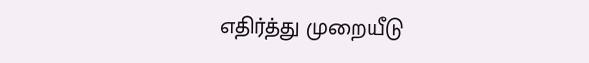எதிர்த்து முறையீடு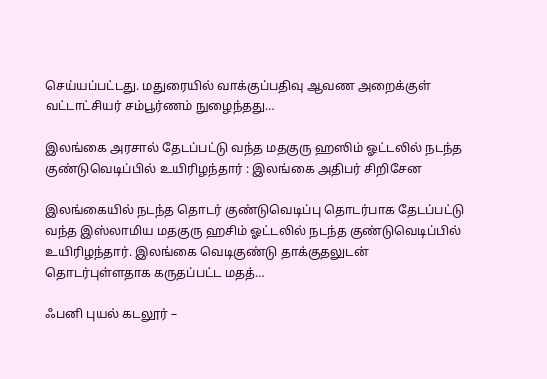செய்யப்பட்டது. மதுரையில் வாக்குப்பதிவு ஆவண அறைக்குள் வட்டாட்சியர் சம்பூர்ணம் நுழைந்தது…

இலங்கை அரசால் தேடப்பட்டு வந்த மதகுரு ஹஸிம் ஓட்டலில் நடந்த குண்டுவெடிப்பில் உயிரிழந்தார் : இலங்கை அதிபர் சிறிசேன

இலங்கையில் நடந்த தொடர் குண்டுவெடிப்பு தொடர்பாக தேடப்பட்டு வந்த இஸ்லாமிய மதகுரு ஹசிம் ஓட்டலில் நடந்த குண்டுவெடிப்பில் உயிரிழந்தார். இலங்கை வெடிகுண்டு தாக்குதலுடன் தொடர்புள்ளதாக கருதப்பட்ட மதத்…

ஃபனி புயல் கடலூர் –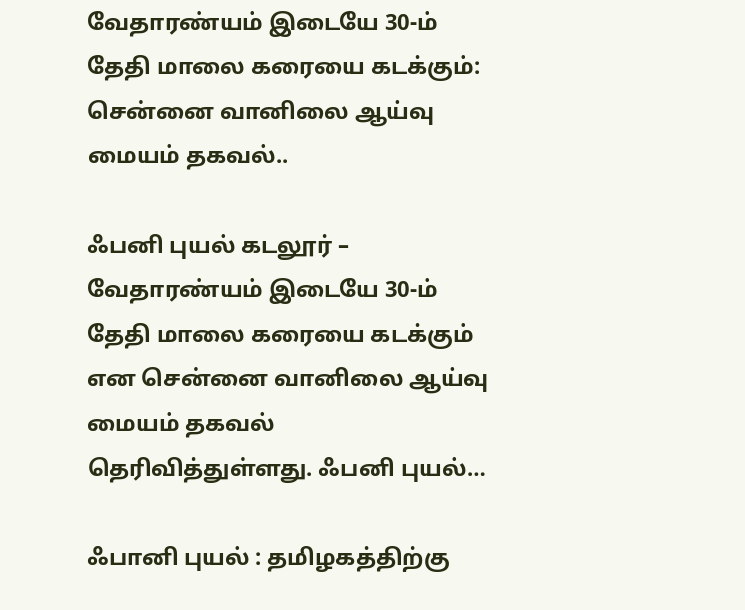வேதாரண்யம் இடையே 30-ம் தேதி மாலை கரையை கடக்கும்: சென்னை வானிலை ஆய்வு மையம் தகவல்..

ஃபனி புயல் கடலூர் – வேதாரண்யம் இடையே 30-ம் தேதி மாலை கரையை கடக்கும் என சென்னை வானிலை ஆய்வு மையம் தகவல் தெரிவித்துள்ளது. ஃபனி புயல்…

ஃபானி புயல் : தமிழகத்திற்கு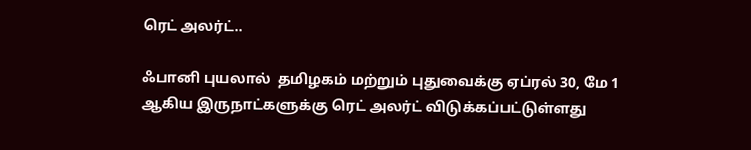ரெட் அலர்ட்..

ஃபானி புயலால்  தமிழகம் மற்றும் புதுவைக்கு ஏப்ரல் 30, மே 1 ஆகிய இருநாட்களுக்கு ரெட் அலர்ட் விடுக்கப்பட்டுள்ளது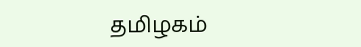தமிழகம்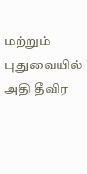மற்றும் புதுவையில் அதி தீவிர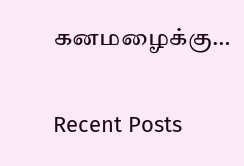கனமழைக்கு…

Recent Posts